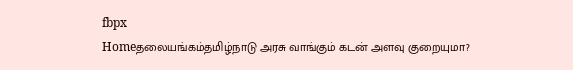fbpx
Homeதலையங்கம்தமிழ்நாடு அரசு வாங்கும் கடன் அளவு குறையுமா?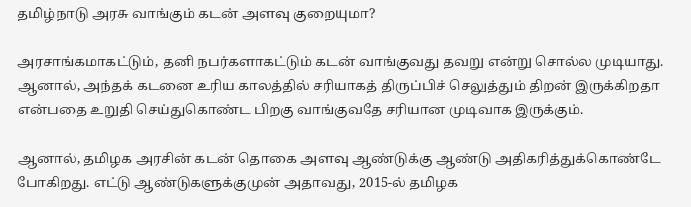தமிழ்நாடு அரசு வாங்கும் கடன் அளவு குறையுமா?

அரசாங்கமாகட்டும், தனி நபர்களாகட்டும் கடன் வாங்குவது தவறு என்று சொல்ல முடியாது. ஆனால், அந்தக் கடனை உரிய காலத்தில் சரியாகத் திருப்பிச் செலுத்தும் திறன் இருக்கிறதா என்பதை உறுதி செய்துகொண்ட பிறகு வாங்குவதே சரியான முடிவாக இருக்கும்.

ஆனால், தமிழக அரசின் கடன் தொகை அளவு ஆண்டுக்கு ஆண்டு அதிகரித்துக்கொண்டே போகிறது. எட்டு ஆண்டுகளுக்குமுன் அதாவது, 2015-ல் தமிழக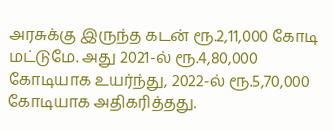அரசுக்கு இருந்த கடன் ரூ.2,11,000 கோடி மட்டுமே. அது 2021-ல் ரூ.4,80,000 கோடியாக உயர்ந்து, 2022-ல் ரூ.5,70,000 கோடியாக அதிகரித்தது.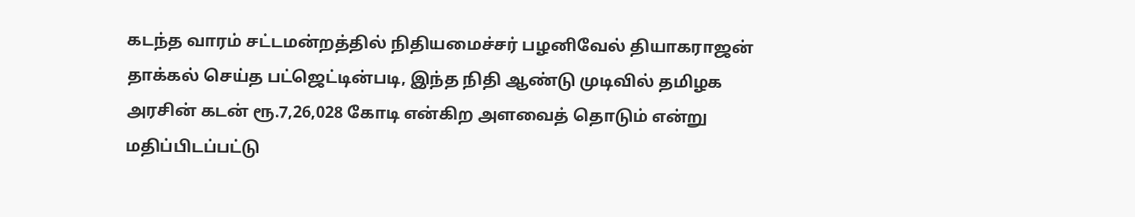கடந்த வாரம் சட்டமன்றத்தில் நிதியமைச்சர் பழனிவேல் தியாகராஜன் தாக்கல் செய்த பட்ஜெட்டின்படி, இந்த நிதி ஆண்டு முடிவில் தமிழக அரசின் கடன் ரூ.7,26,028 கோடி என்கிற அளவைத் தொடும் என்று மதிப்பிடப்பட்டு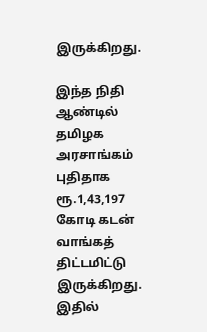இருக்கிறது.

இந்த நிதி ஆண்டில் தமிழக அரசாங்கம் புதிதாக ரூ.1,43,197 கோடி கடன் வாங்கத் திட்டமிட்டு இருக்கிறது. இதில்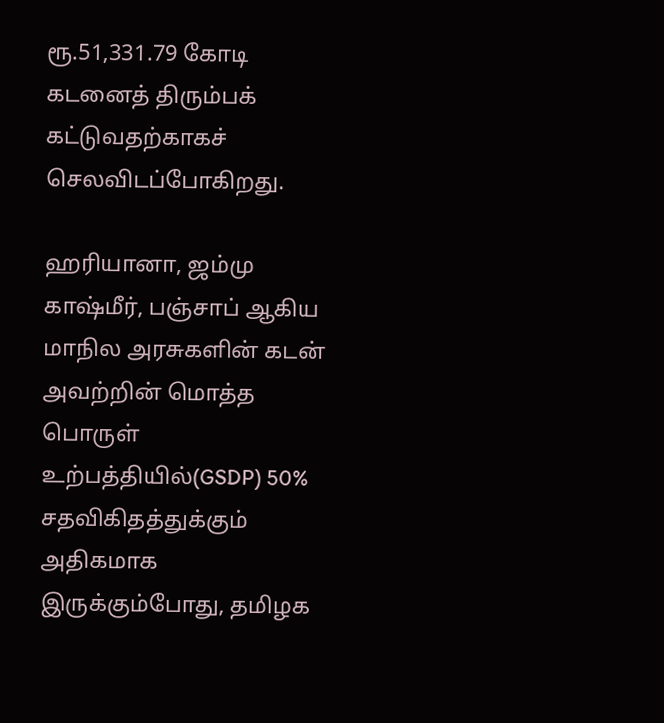ரூ.51,331.79 கோடி கடனைத் திரும்பக் கட்டுவதற்காகச் செலவிடப்போகிறது.

ஹரியானா, ஜம்மு காஷ்மீர், பஞ்சாப் ஆகிய மாநில அரசுகளின் கடன் அவற்றின் மொத்த பொருள் உற்பத்தியில்(GSDP) 50% சதவிகிதத்துக்கும் அதிகமாக இருக்கும்போது, தமிழக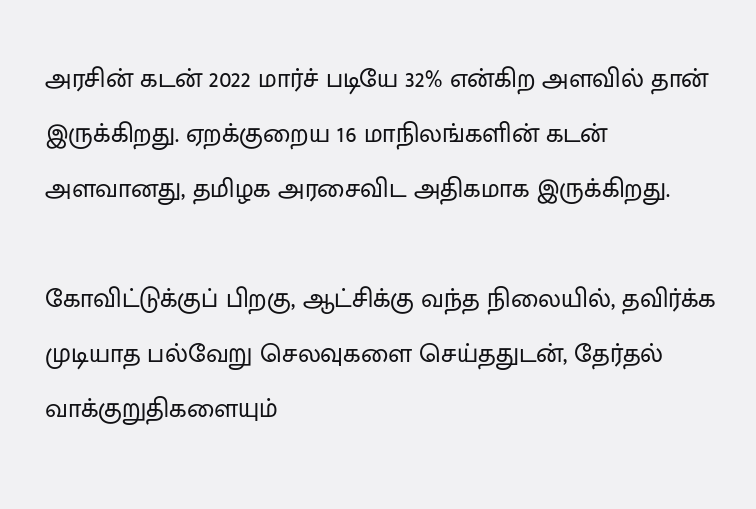அரசின் கடன் 2022 மார்ச் படியே 32% என்கிற அளவில் தான் இருக்கிறது. ஏறக்குறைய 16 மாநிலங்களின் கடன் அளவானது, தமிழக அரசைவிட அதிகமாக இருக்கிறது.

கோவிட்டுக்குப் பிறகு, ஆட்சிக்கு வந்த நிலையில், தவிர்க்க முடியாத பல்வேறு செலவுகளை செய்ததுடன், தேர்தல் வாக்குறுதிகளையும்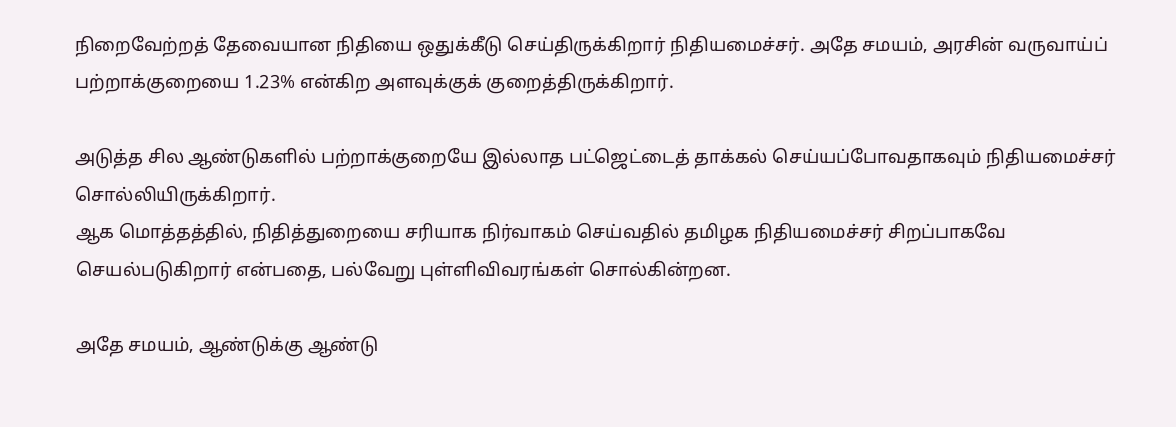நிறைவேற்றத் தேவையான நிதியை ஒதுக்கீடு செய்திருக்கிறார் நிதியமைச்சர். அதே சமயம், அரசின் வருவாய்ப் பற்றாக்குறையை 1.23% என்கிற அளவுக்குக் குறைத்திருக்கிறார்.

அடுத்த சில ஆண்டுகளில் பற்றாக்குறையே இல்லாத பட்ஜெட்டைத் தாக்கல் செய்யப்போவதாகவும் நிதியமைச்சர் சொல்லியிருக்கிறார்.
ஆக மொத்தத்தில், நிதித்துறையை சரியாக நிர்வாகம் செய்வதில் தமிழக நிதியமைச்சர் சிறப்பாகவே செயல்படுகிறார் என்பதை, பல்வேறு புள்ளிவிவரங்கள் சொல்கின்றன.

அதே சமயம், ஆண்டுக்கு ஆண்டு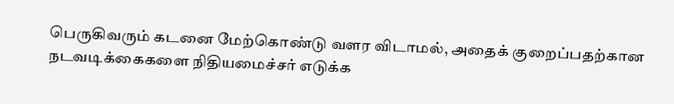பெருகிவரும் கடனை மேற்கொண்டு வளர விடாமல், அதைக் குறைப்பதற்கான நடவடிக்கைகளை நிதியமைச்சர் எடுக்க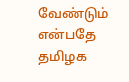வேண்டும் என்பதே தமிழக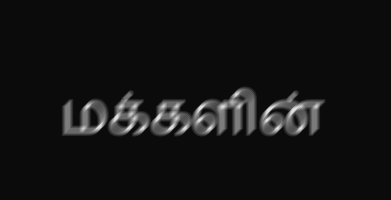மக்களின்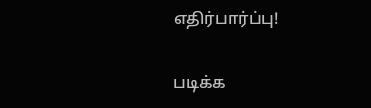எதிர்பார்ப்பு!

படிக்க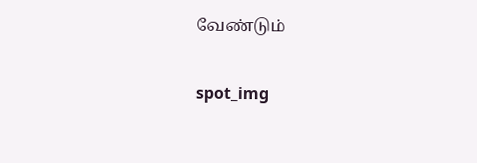வேண்டும்

spot_img